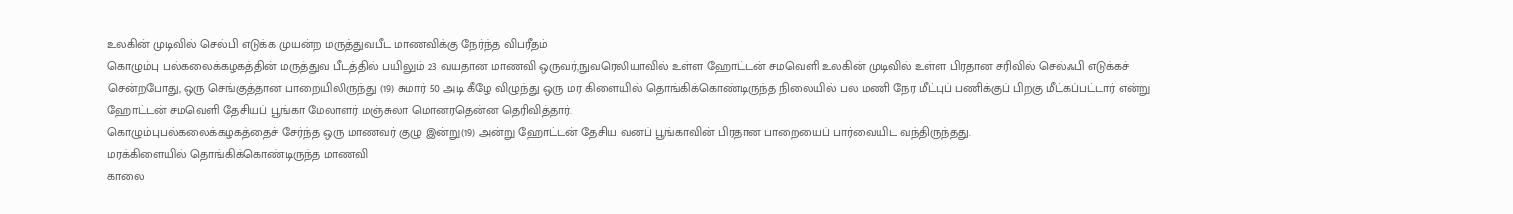உலகின் முடிவில் செல்பி எடுக்க முயன்ற மருத்துவபீட மாணவிக்கு நேர்ந்த விபரீதம்
கொழும்பு பல்கலைக்கழகத்தின் மருத்துவ பீடத்தில் பயிலும் 23 வயதான மாணவி ஒருவர்,நுவரெலியாவில் உள்ள ஹோட்டன் சமவெளி உலகின் முடிவில் உள்ள பிரதான சரிவில் செல்ஃபி எடுக்கச் சென்றபோது, ஒரு செங்குத்தான பாறையிலிருந்து (19) சுமார் 50 அடி கீழே விழுந்து ஒரு மர கிளையில் தொங்கிக்கொண்டிருந்த நிலையில் பல மணி நேர மீட்புப் பணிக்குப் பிறகு மீட்கப்பட்டார் என்று ஹோட்டன் சமவெளி தேசியப் பூங்கா மேலாளர் மஞ்சுலா மொனரதென்ன தெரிவித்தார்.
கொழும்புபல்கலைக்கழகத்தைச் சேர்ந்த ஒரு மாணவர் குழு இன்று(19) அன்று ஹோட்டன் தேசிய வனப் பூங்காவின் பிரதான பாறையைப் பார்வையிட வந்திருந்தது.
மரக்கிளையில் தொங்கிக்கொண்டிருந்த மாணவி
காலை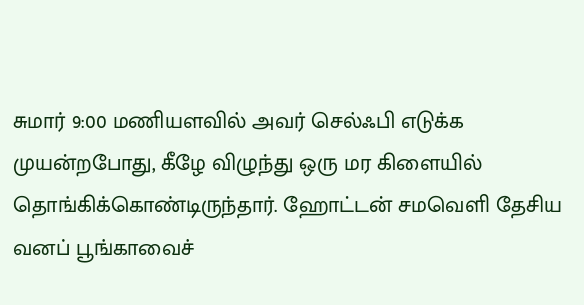சுமார் 9:00 மணியளவில் அவர் செல்ஃபி எடுக்க முயன்றபோது, கீழே விழுந்து ஒரு மர கிளையில் தொங்கிக்கொண்டிருந்தார். ஹோட்டன் சமவெளி தேசிய வனப் பூங்காவைச்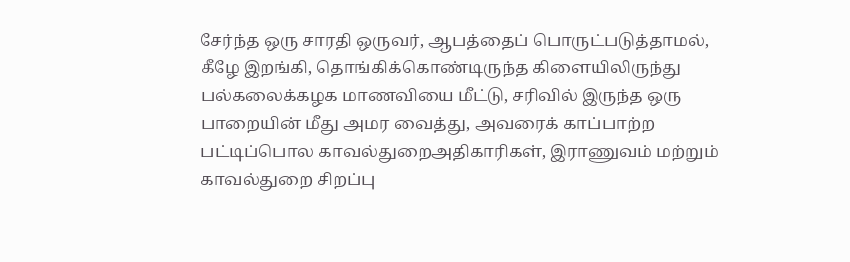சேர்ந்த ஒரு சாரதி ஒருவர், ஆபத்தைப் பொருட்படுத்தாமல், கீழே இறங்கி, தொங்கிக்கொண்டிருந்த கிளையிலிருந்து பல்கலைக்கழக மாணவியை மீட்டு, சரிவில் இருந்த ஒரு பாறையின் மீது அமர வைத்து, அவரைக் காப்பாற்ற பட்டிப்பொல காவல்துறைஅதிகாரிகள், இராணுவம் மற்றும் காவல்துறை சிறப்பு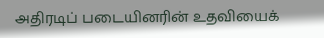அதிரடிப் படையினரின் உதவியைக்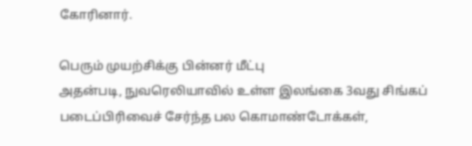கோரினார்.

பெரும் முயற்சிக்கு பின்னர் மீட்பு
அதன்படி, நுவரெலியாவில் உள்ள இலங்கை 3வது சிங்கப் படைப்பிரிவைச் சேர்ந்த பல கொமாண்டோக்கள்,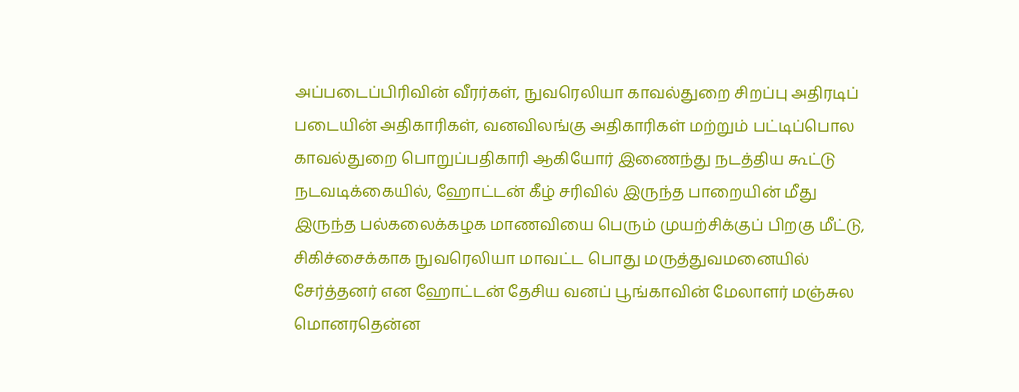அப்படைப்பிரிவின் வீரர்கள், நுவரெலியா காவல்துறை சிறப்பு அதிரடிப் படையின் அதிகாரிகள், வனவிலங்கு அதிகாரிகள் மற்றும் பட்டிப்பொல காவல்துறை பொறுப்பதிகாரி ஆகியோர் இணைந்து நடத்திய கூட்டு நடவடிக்கையில், ஹோட்டன் கீழ் சரிவில் இருந்த பாறையின் மீது இருந்த பல்கலைக்கழக மாணவியை பெரும் முயற்சிக்குப் பிறகு மீட்டு, சிகிச்சைக்காக நுவரெலியா மாவட்ட பொது மருத்துவமனையில் சேர்த்தனர் என ஹோட்டன் தேசிய வனப் பூங்காவின் மேலாளர் மஞ்சுல மொனரதென்ன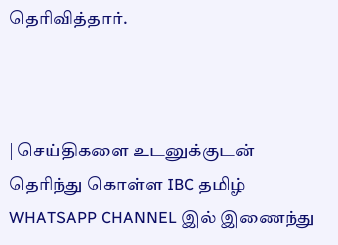தெரிவித்தார்.



| செய்திகளை உடனுக்குடன் தெரிந்து கொள்ள IBC தமிழ் WHATSAPP CHANNEL இல் இணைந்து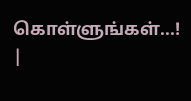கொள்ளுங்கள்...! |